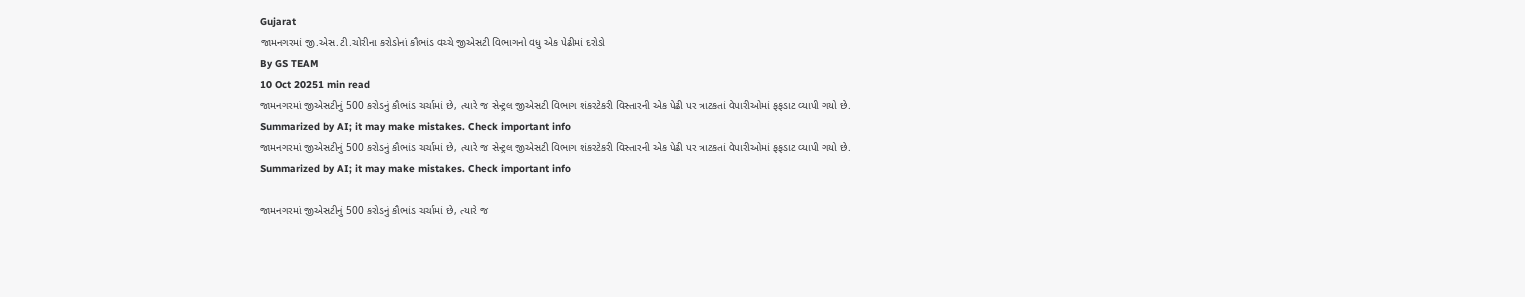Gujarat
જામનગરમાં જી.એસ.ટી.ચોરીના કરોડોનાં કૌભાંડ વચ્ચે જીએસટી વિભાગનો વધુ એક પેઢીમાં દરોડો
By GS TEAM
10 Oct 20251 min read
જામનગરમાં જીએસટીનું 500 કરોડનું કૌભાંડ ચર્ચામાં છે, ત્યારે જ સેન્ટ્રલ જીએસટી વિભાગ શંકરટેકરી વિસ્તારની એક પેઢી પર ત્રાટકતાં વેપારીઓમાં ફફડાટ વ્યાપી ગયો છે.
Summarized by AI; it may make mistakes. Check important info
જામનગરમાં જીએસટીનું 500 કરોડનું કૌભાંડ ચર્ચામાં છે, ત્યારે જ સેન્ટ્રલ જીએસટી વિભાગ શંકરટેકરી વિસ્તારની એક પેઢી પર ત્રાટકતાં વેપારીઓમાં ફફડાટ વ્યાપી ગયો છે.
Summarized by AI; it may make mistakes. Check important info

જામનગરમાં જીએસટીનું 500 કરોડનું કૌભાંડ ચર્ચામાં છે, ત્યારે જ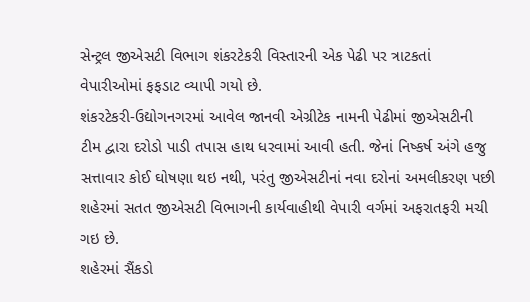સેન્ટ્રલ જીએસટી વિભાગ શંકરટેકરી વિસ્તારની એક પેઢી પર ત્રાટકતાં વેપારીઓમાં ફફડાટ વ્યાપી ગયો છે.
શંકરટેકરી-ઉદ્યોગનગરમાં આવેલ જાનવી એગ્રીટેક નામની પેઢીમાં જીએસટીની ટીમ દ્વારા દરોડો પાડી તપાસ હાથ ધરવામાં આવી હતી. જેનાં નિષ્કર્ષ અંગે હજુ સત્તાવાર કોઈ ઘોષણા થઇ નથી, પરંતુ જીએસટીનાં નવા દરોનાં અમલીકરણ પછી શહેરમાં સતત જીએસટી વિભાગની કાર્યવાહીથી વેપારી વર્ગમાં અફરાતફરી મચી ગઇ છે.
શહેરમાં સૈંકડો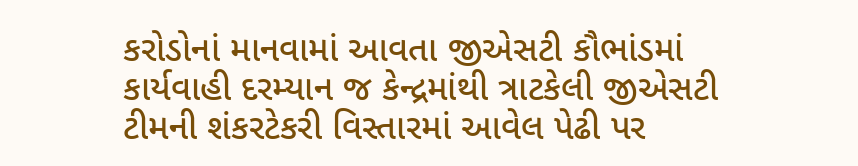કરોડોનાં માનવામાં આવતા જીએસટી કૌભાંડમાં કાર્યવાહી દરમ્યાન જ કેન્દ્રમાંથી ત્રાટકેલી જીએસટી ટીમની શંકરટેકરી વિસ્તારમાં આવેલ પેઢી પર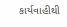કાર્યવાહીથી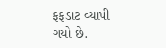ફફડાટ વ્યાપી ગયો છે.